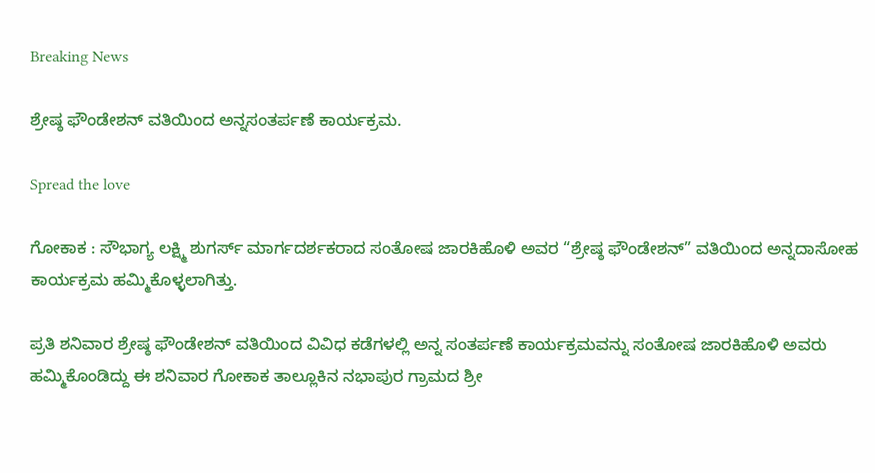Breaking News

ಶ್ರೇಷ್ಠ ಫೌಂಡೇಶನ್ ವತಿಯಿಂದ ಅನ್ನಸಂತರ್ಪಣೆ ಕಾರ್ಯಕ್ರಮ.

Spread the love

ಗೋಕಾಕ : ಸೌಭಾಗ್ಯ ಲಕ್ಷ್ಮಿ ಶುಗರ್ಸ್ ಮಾರ್ಗದರ್ಶಕರಾದ ಸಂತೋಷ ಜಾರಕಿಹೊಳಿ ಅವರ “ಶ್ರೇಷ್ಠ ಫೌಂಡೇಶನ್” ವತಿಯಿಂದ ಅನ್ನದಾಸೋಹ ಕಾರ್ಯಕ್ರಮ ಹಮ್ಮಿಕೊಳ್ಳಲಾಗಿತ್ತು.

ಪ್ರತಿ ಶನಿವಾರ ಶ್ರೇಷ್ಠ ಫೌಂಡೇಶನ್ ವತಿಯಿಂದ ವಿವಿಧ ಕಡೆಗಳಲ್ಲಿ ಅನ್ನ ಸಂತರ್ಪಣೆ ಕಾರ್ಯಕ್ರಮವನ್ನು ಸಂತೋಷ ಜಾರಕಿಹೊಳಿ ಅವರು ಹಮ್ಮಿಕೊಂಡಿದ್ದು ಈ ಶನಿವಾರ ಗೋಕಾಕ ತಾಲ್ಲೂಕಿನ ನಭಾಪುರ ಗ್ರಾಮದ ಶ್ರೀ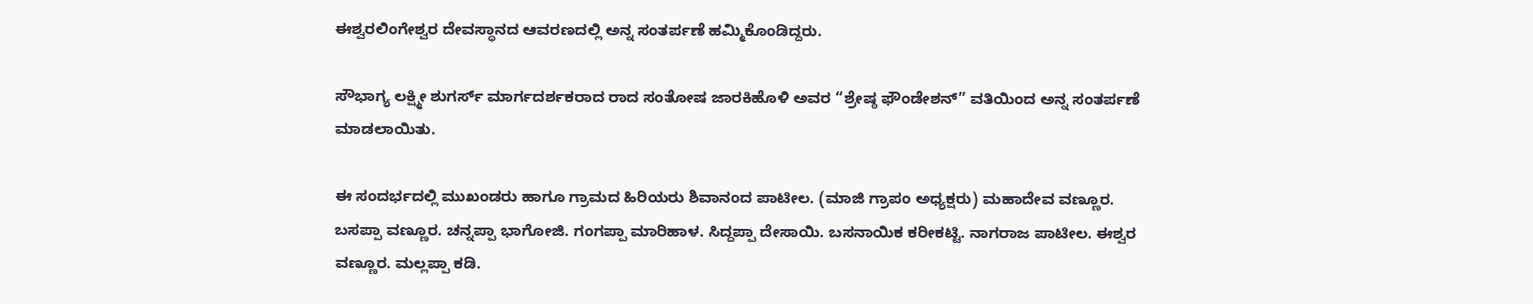ಈಶ್ವರಲಿಂಗೇಶ್ವರ ದೇವಸ್ಥಾನದ ಆವರಣದಲ್ಲಿ ಅನ್ನ ಸಂತರ್ಪಣೆ ಹಮ್ಮಿಕೊಂಡಿದ್ದರು.

ಸೌಭಾಗ್ಯ ಲಕ್ಷ್ಮೀ ಶುಗರ್ಸ್ ಮಾರ್ಗದರ್ಶಕರಾದ ರಾದ ಸಂತೋಷ ಜಾರಕಿಹೊಳಿ ಅವರ “ಶ್ರೇಷ್ಠ ಫೌಂಡೇಶನ್” ವತಿಯಿಂದ ಅನ್ನ ಸಂತರ್ಪಣೆ ಮಾಡಲಾಯಿತು.

ಈ ಸಂದರ್ಭದಲ್ಲಿ ಮುಖಂಡರು ಹಾಗೂ ಗ್ರಾಮದ ಹಿರಿಯರು ಶಿವಾನಂದ ಪಾಟೀಲ. (ಮಾಜಿ ಗ್ರಾಪಂ ಅಧ್ಯಕ್ಷರು) ಮಹಾದೇವ ವಣ್ಣೂರ. ಬಸಪ್ಪಾ ವಣ್ಣೂರ. ಚನ್ನಪ್ಪಾ ಭಾಗೋಜಿ. ಗಂಗಪ್ಪಾ ಮಾರಿಹಾಳ. ಸಿದ್ದಪ್ಪಾ ದೇಸಾಯಿ. ಬಸನಾಯಿಕ ಕರೀಕಟ್ಟಿ. ನಾಗರಾಜ ಪಾಟೀಲ. ಈಶ್ವರ ವಣ್ಣೂರ. ಮಲ್ಲಪ್ಪಾ ಕಡಿ.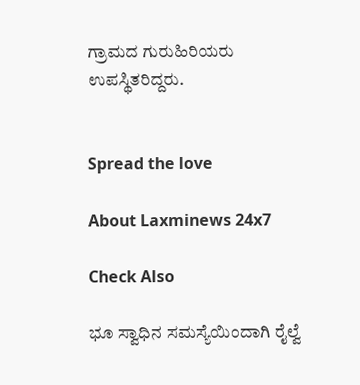ಗ್ರಾಮದ ಗುರುಹಿರಿಯರು ಉಪಸ್ಥಿತರಿದ್ದರು.


Spread the love

About Laxminews 24x7

Check Also

ಭೂ ಸ್ವಾಧಿನ ಸಮಸ್ಯೆಯಿಂದಾಗಿ ರೈಲ್ವೆ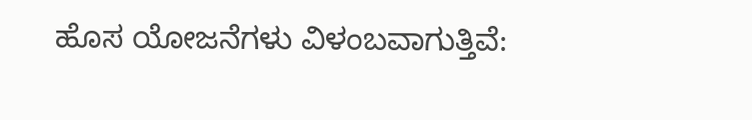ಹೊಸ ಯೋಜನೆಗಳು ವಿಳಂಬವಾಗುತ್ತಿವೆ: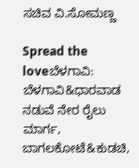ಸಚಿವ ವಿ.ಸೋಮಣ್ಣ

Spread the loveಬೆಳಗಾವಿ: ಬೆಳಗಾವಿ&ಧಾರವಾಡ ನಡುವೆ ನೇರ ರೈಲು ಮಾರ್ಗ, ಬಾಗಲಕೋಟೆ&ಕುಡಚಿ,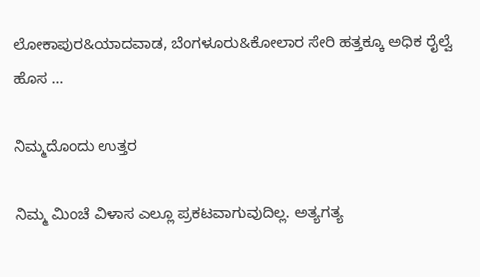ಲೋಕಾಪುರ&ಯಾದವಾಡ, ಬೆಂಗಳೂರು&ಕೋಲಾರ ಸೇರಿ ಹತ್ತಕ್ಕೂ ಅಧಿಕ ರೈಲ್ವೆ ಹೊಸ …

ನಿಮ್ಮದೊಂದು ಉತ್ತರ

ನಿಮ್ಮ ಮಿಂಚೆ ವಿಳಾಸ ಎಲ್ಲೂ ಪ್ರಕಟವಾಗುವುದಿಲ್ಲ. ಅತ್ಯಗತ್ಯ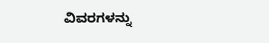ವಿವರಗಳನ್ನು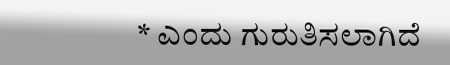* ಎಂದು ಗುರುತಿಸಲಾಗಿದೆ